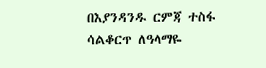በእያንዳንዱ ርምጃ ተስፋ ሳልቆርጥ ለዓላማዬ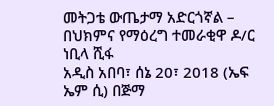መትጋቴ ውጤታማ አድርጎኛል – በህክምና የማዕረግ ተመራቂዋ ዶ/ር ነቢላ ሺፋ
አዲስ አበባ፣ ሰኔ 20፣ 2018 (ኤፍ ኤም ሲ) በጅማ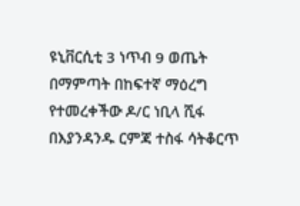ዩኒቨርሲቲ 3 ነጥብ 9 ወጤት በማምጣት በከፍተኛ ማዕረግ የተመረቀችው ዶ/ር ነቢላ ሺፋ በእያንዳንዱ ርምጃ ተስፋ ሳትቆርጥ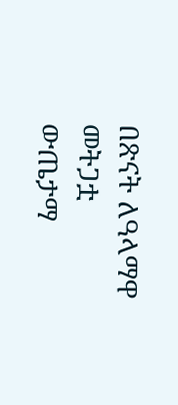በጽናት ለዓላማዋ መትጋቷ ውጤታማ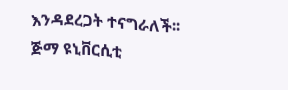እንዳደረጋት ተናግራለች፡፡
ጅማ ዩኒቨርሲቲ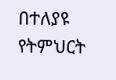በተለያዩ የትምህርት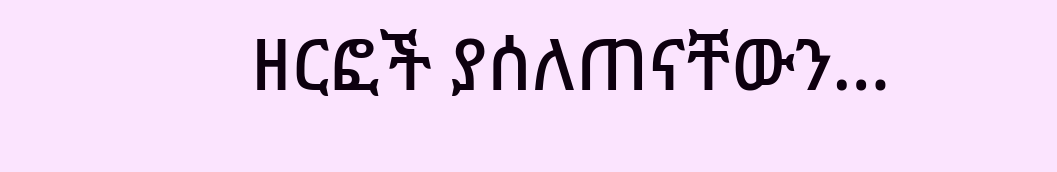ዘርፎች ያሰለጠናቸውን…